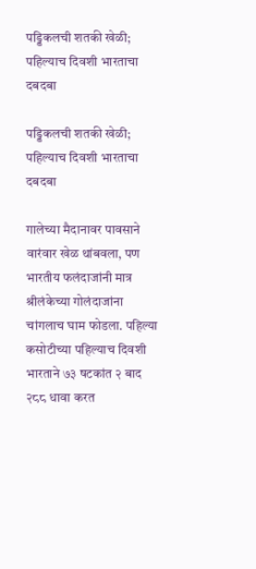पड्डिकलची शतकी खेळी; पहिल्याच दिवशी भारताचा दबदबा

पड्डिकलची शतकी खेळी; पहिल्याच दिवशी भारताचा दबदबा

गालेच्या मैदानावर पावसाने वारंवार खेळ थांबवला, पण भारतीय फलंदाजांनी मात्र श्रीलंकेच्या गोलंदाजांना चांगलाच घाम फोडला. पहिल्या कसोटीच्या पहिल्याच दिवशी भारताने ७३ षटकांत २ बाद २८८ धावा करत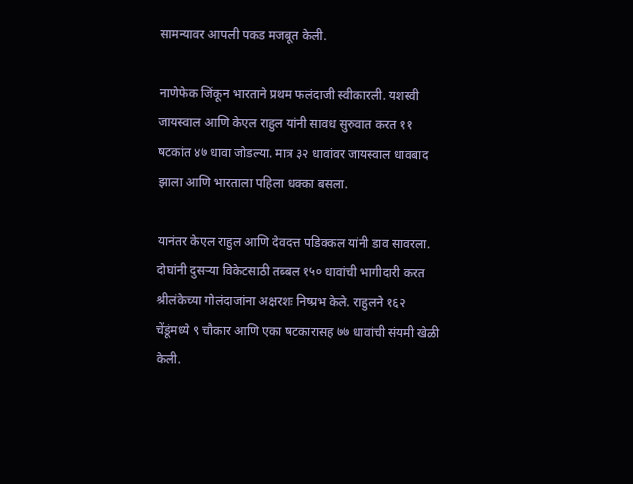सामन्यावर आपली पकड मजबूत केली.

नाणेफेक जिंकून भारताने प्रथम फलंदाजी स्वीकारली. यशस्वी जायस्वाल आणि केएल राहुल यांनी सावध सुरुवात करत ११ षटकांत ४७ धावा जोडल्या. मात्र ३२ धावांवर जायस्वाल धावबाद झाला आणि भारताला पहिला धक्का बसला.

यानंतर केएल राहुल आणि देवदत्त पडिक्कल यांनी डाव सावरला. दोघांनी दुसऱ्या विकेटसाठी तब्बल १५० धावांची भागीदारी करत श्रीलंकेच्या गोलंदाजांना अक्षरशः निष्प्रभ केले. राहुलने १६२ चेंडूंमध्ये ९ चौकार आणि एका षटकारासह ७७ धावांची संयमी खेळी केली.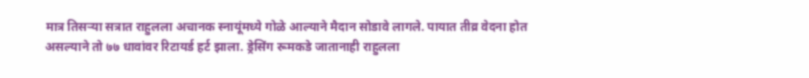मात्र तिसऱ्या सत्रात राहुलला अचानक स्नायूंमध्ये गोळे आल्याने मैदान सोडावे लागले. पायात तीव्र वेदना होत असल्याने तो ७७ धावांवर रिटायर्ड हर्ट झाला. ड्रेसिंग रूमकडे जातानाही राहुलला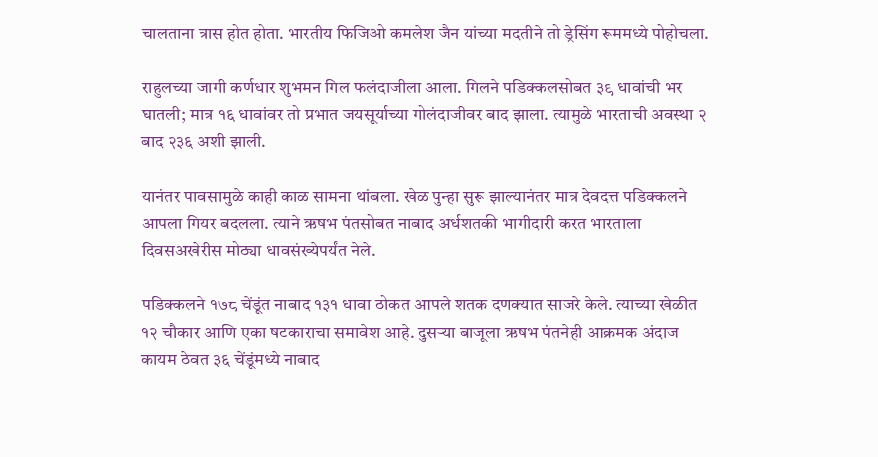चालताना त्रास होत होता. भारतीय फिजिओ कमलेश जैन यांच्या मदतीने तो ड्रेसिंग रूममध्ये पोहोचला.

राहुलच्या जागी कर्णधार शुभमन गिल फलंदाजीला आला. गिलने पडिक्कलसोबत ३९ धावांची भर घातली; मात्र १६ धावांवर तो प्रभात जयसूर्याच्या गोलंदाजीवर बाद झाला. त्यामुळे भारताची अवस्था २ बाद २३६ अशी झाली.

यानंतर पावसामुळे काही काळ सामना थांबला. खेळ पुन्हा सुरू झाल्यानंतर मात्र देवदत्त पडिक्कलने आपला गियर बदलला. त्याने ऋषभ पंतसोबत नाबाद अर्धशतकी भागीदारी करत भारताला दिवसअखेरीस मोठ्या धावसंख्येपर्यंत नेले.

पडिक्कलने १७८ चेंडूंत नाबाद १३१ धावा ठोकत आपले शतक दणक्यात साजरे केले. त्याच्या खेळीत १२ चौकार आणि एका षटकाराचा समावेश आहे. दुसऱ्या बाजूला ऋषभ पंतनेही आक्रमक अंदाज कायम ठेवत ३६ चेंडूंमध्ये नाबाद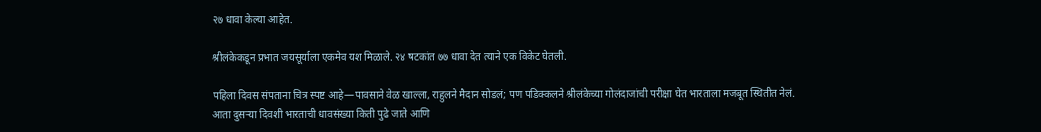२७ धावा केल्या आहेत.

श्रीलंकेकडून प्रभात जयसूर्याला एकमेव यश मिळाले. २४ षटकांत ७७ धावा देत त्याने एक विकेट घेतली.

पहिला दिवस संपताना चित्र स्पष्ट आहे—पावसाने वेळ खाल्ला, राहुलने मैदान सोडलं; पण पडिक्कलने श्रीलंकेच्या गोलंदाजांची परीक्षा घेत भारताला मजबूत स्थितीत नेलं. आता दुसऱ्या दिवशी भारताची धावसंख्या किती पुढे जाते आणि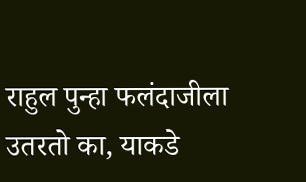राहुल पुन्हा फलंदाजीला उतरतो का, याकडे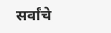सर्वांचे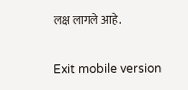लक्ष लागले आहे.

Exit mobile version